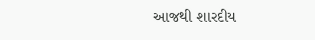આજથી શારદીય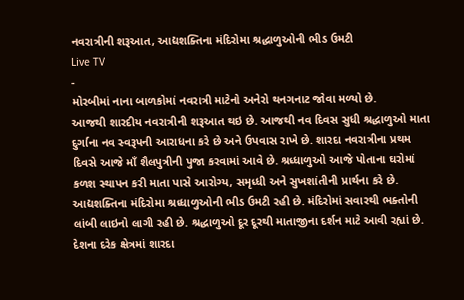નવરાત્રીની શરૂઆત, આદ્યશક્તિના મંદિરોમા શ્રદ્ધાળુઓની ભીડ ઉમટી
Live TV
-
મોરબીમાં નાના બાળકોમાં નવરાત્રી માટેનો અનેરો થનગનાટ જોવા મળ્યો છે.
આજથી શારદીય નવરાત્રીની શરૂઆત થઇ છે. આજથી નવ દિવસ સુધી શ્રદ્ધાળુઓ માતા દુર્ગાના નવ સ્વરૂપની આરાધના કરે છે અને ઉપવાસ રાખે છે. શારદા નવરાત્રીના પ્રથમ દિવસે આજે માઁ શૈલપુત્રીની પુજા કરવામાં આવે છે. શ્રધ્ધાળુઓ આજે પોતાના ઘરોમાં કળશ સ્થાપન કરી માતા પાસે આરોગ્ય, સમૃધ્ધી અને સુખશાંતીની પ્રાર્થના કરે છે. આદ્યશક્તિના મંદિરોમા શ્રધ્ધાળુઓની ભીડ ઉમટી રહી છે. મંદિરોમાં સવારથી ભક્તોની લાંબી લાઇનો લાગી રહી છે. શ્રદ્ધાળુઓ દૂર દૂરથી માતાજીના દર્શન માટે આવી રહ્યાં છે. દેશના દરેક ક્ષેત્રમાં શારદા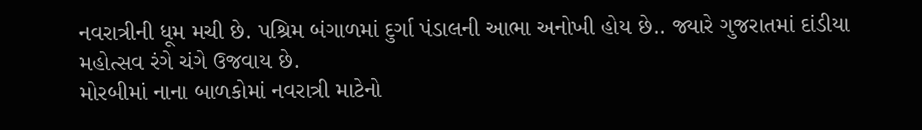નવરાત્રીની ધૂમ મચી છે. પશ્રિમ બંગાળમાં દુર્ગા પંડાલની આભા અનોખી હોય છે.. જ્યારે ગુજરાતમાં દાંડીયા મહોત્સવ રંગે ચંગે ઉજવાય છે.
મોરબીમાં નાના બાળકોમાં નવરાત્રી માટેનો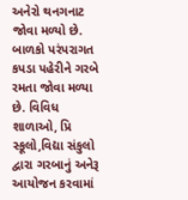અનેરો થનગનાટ જોવા મળ્યો છે. બાળકો પરંપરાગત કપડા પહેરીને ગરબે રમતા જોવા મળ્યા છે. વિવિધ શાળાઓ, પ્રિ સ્કૂલો,વિદ્યા સંકુલો દ્વારા ગરબાનું અનેરૂ આયોજન કરવામાં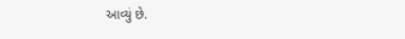આવ્યું છે.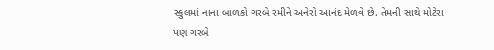સ્કુલમાં નાના બાળકો ગરબે રમીને અનેરો આનંદ મેળવે છે. તેમની સાથે મોટેરા પણ ગરબે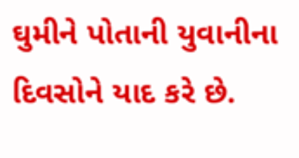ઘુમીને પોતાની યુવાનીના દિવસોને યાદ કરે છે.